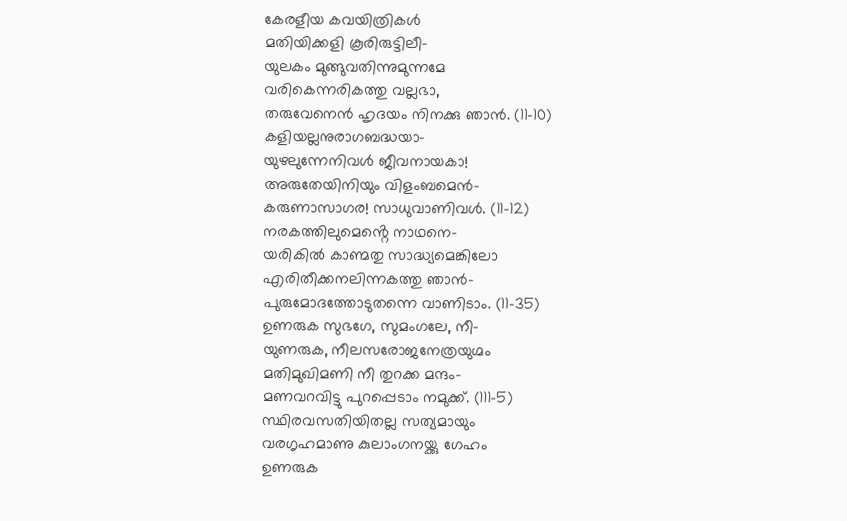കേരളീയ കവയിത്രികൾ
മതിയിക്കളി കൂരിരുട്ടിലീ–
യുലകം മുങ്ങുവതിന്നുമുന്നമേ
വരികെന്നരികത്തു വല്ലഭാ,
തരുവേനെൻ ഹൃദയം നിനക്കു ഞാൻ. (11–10)
കളിയല്ലനുരാഗബദ്ധയാ–
യുഴലുന്നേനിവൾ ജീവനായകാ!
അരുതേയിനിയും വിളംബമെൻ–
കരുണാസാഗര! സാധുവാണിവൾ. (11–12)
നരകത്തിലുമെൻ്റെ നാഥനെ–
യരികിൽ കാണ്മതു സാദ്ധ്യമെങ്കിലോ
എരിതീക്കനലിന്നകത്തു ഞാൻ–
പുരുമോദത്തോടുതന്നെ വാണിടാം. (11–35)
ഉണരുക സുഭഗേ, സുമംഗലേ, നീ–
യുണരുക, നീലസരോജനേത്രയുഗ്മം
മതിമുഖിമണി നീ തുറക്ക മന്ദം–
മണവറവിട്ടു പുറപ്പെടാം നമുക്ക്. (111–5)
സ്ഥിരവസതിയിതല്ല സത്യമായും
വരഗൃഹമാണു കുലാംഗനയ്ക്കു ഗേഹം
ഉണരുക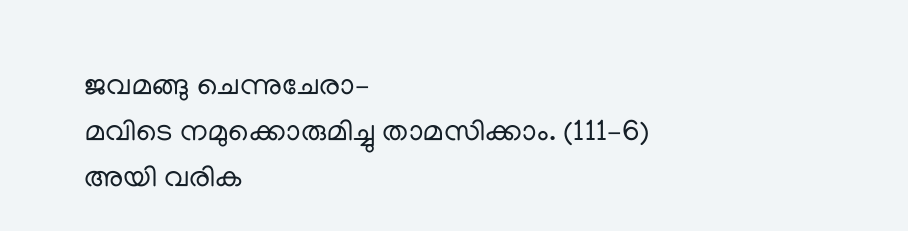ജവമങ്ങു ചെന്നുചേരാ–
മവിടെ നമുക്കൊരുമിച്ചു താമസിക്കാം. (111–6)
അയി വരിക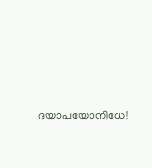ദയാപയോനിധേ!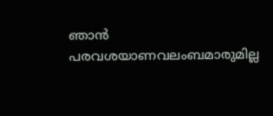ഞാൻ
പരവശയാണവലംബമാരുമില്ല